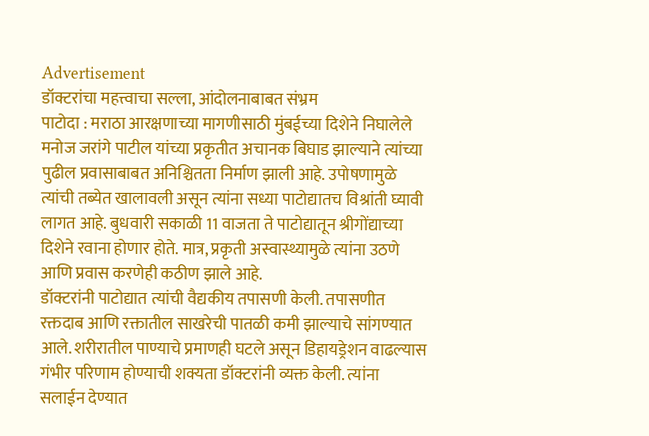Advertisement
डॉक्टरांचा महत्त्वाचा सल्ला, आंदोलनाबाबत संभ्रम
पाटोदा : मराठा आरक्षणाच्या मागणीसाठी मुंबईच्या दिशेने निघालेले मनोज जरांगे पाटील यांच्या प्रकृतीत अचानक बिघाड झाल्याने त्यांच्या पुढील प्रवासाबाबत अनिश्चितता निर्माण झाली आहे. उपोषणामुळे त्यांची तब्येत खालावली असून त्यांना सध्या पाटोद्यातच विश्रांती घ्यावी लागत आहे. बुधवारी सकाळी 11 वाजता ते पाटोद्यातून श्रीगोंद्याच्या दिशेने रवाना होणार होते. मात्र, प्रकृती अस्वास्थ्यामुळे त्यांना उठणे आणि प्रवास करणेही कठीण झाले आहे.
डॉक्टरांनी पाटोद्यात त्यांची वैद्यकीय तपासणी केली. तपासणीत रक्तदाब आणि रक्तातील साखरेची पातळी कमी झाल्याचे सांगण्यात आले. शरीरातील पाण्याचे प्रमाणही घटले असून डिहायड्रेशन वाढल्यास गंभीर परिणाम होण्याची शक्यता डॉक्टरांनी व्यक्त केली. त्यांना सलाईन देण्यात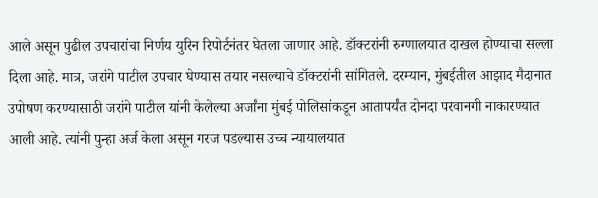आले असून पुढील उपचारांचा निर्णय युरिन रिपोर्टनंतर घेतला जाणार आहे. डॉक्टरांनी रुग्णालयात दाखल होण्याचा सल्ला दिला आहे. मात्र, जरांगे पाटील उपचार घेण्यास तयार नसल्याचे डॉक्टरांनी सांगितले. दरम्यान, मुंबईतील आझाद मैदानात उपोषण करण्यासाठी जरांगे पाटील यांनी केलेल्या अर्जांना मुंबई पोलिसांकडून आतापर्यंत दोनदा परवानगी नाकारण्यात आली आहे. त्यांनी पुन्हा अर्ज केला असून गरज पडल्यास उच्च न्यायालयात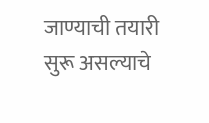जाण्याची तयारी सुरू असल्याचे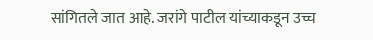सांगितले जात आहे. जरांगे पाटील यांच्याकडून उच्च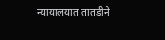न्यायालयात तातडीने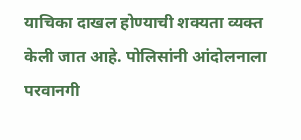याचिका दाखल होण्याची शक्यता व्यक्त केली जात आहे. पोलिसांनी आंदोलनाला परवानगी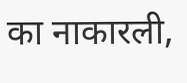का नाकारली,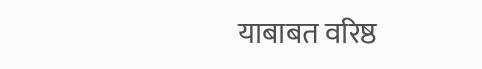याबाबत वरिष्ठ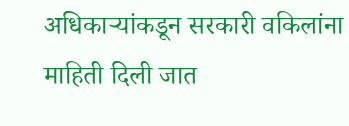अधिकाऱ्यांकडून सरकारी वकिलांना माहिती दिली जात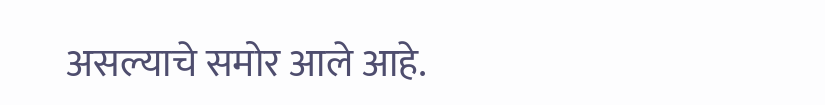असल्याचे समोर आले आहे.